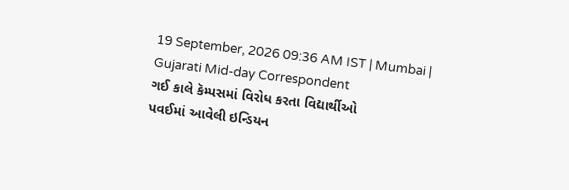19 September, 2026 09:36 AM IST | Mumbai | Gujarati Mid-day Correspondent
ગઈ કાલે કૅમ્પસમાં વિરોધ કરતા વિદ્યાર્થીઓ
પવઈમાં આવેલી ઇન્ડિયન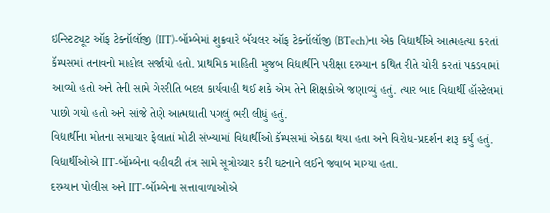ઇન્સ્ટિટ્યૂટ ઑફ ટેક્નૉલૉજી (IIT)-બૉમ્બેમાં શુક્રવારે બૅચલર ઑફ ટેક્નૉલૉજી (BTech)ના એક વિદ્યાર્થીએ આત્મહત્યા કરતાં કૅમ્પસમાં તનાવનો માહોલ સર્જાયો હતો. પ્રાથમિક માહિતી મુજબ વિદ્યાર્થીને પરીક્ષા દરમ્યાન કથિત રીતે ચોરી કરતાં પકડવામાં આવ્યો હતો અને તેની સામે ગેરરીતિ બદલ કાર્યવાહી થઈ શકે એમ તેને શિક્ષકોએ જણાવ્યું હતું. ત્યાર બાદ વિદ્યાર્થી હૉસ્ટેલમાં પાછો ગયો હતો અને સાંજે તેણે આત્મઘાતી પગલું ભરી લીધું હતું.
વિદ્યાર્થીના મોતના સમાચાર ફેલાતાં મોટી સંખ્યામાં વિદ્યાર્થીઓ કૅમ્પસમાં એકઠા થયા હતા અને વિરોધ-પ્રદર્શન શરૂ કર્યું હતું. વિદ્યાર્થીઓએ IIT-બૉમ્બેના વહીવટી તંત્ર સામે સૂત્રોચ્ચાર કરી ઘટનાને લઈને જવાબ માગ્યા હતા.
દરમ્યાન પોલીસ અને IIT-બૉમ્બેના સત્તાવાળાઓએ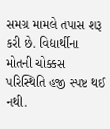સમગ્ર મામલે તપાસ શરૂ કરી છે. વિદ્યાર્થીના મોતની ચોક્કસ પરિસ્થિતિ હજી સ્પષ્ટ થઈ નથી.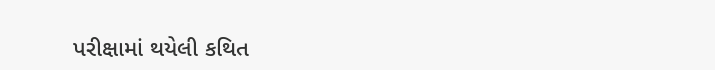પરીક્ષામાં થયેલી કથિત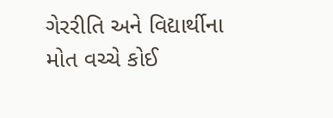ગેરરીતિ અને વિદ્યાર્થીના મોત વચ્ચે કોઈ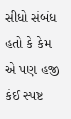સીધો સંબંધ હતો કે કેમ એ પણ હજી કંઈ સ્પષ્ટ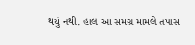થયું નથી. હાલ આ સમગ્ર મામલે તપાસ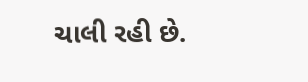ચાલી રહી છે.